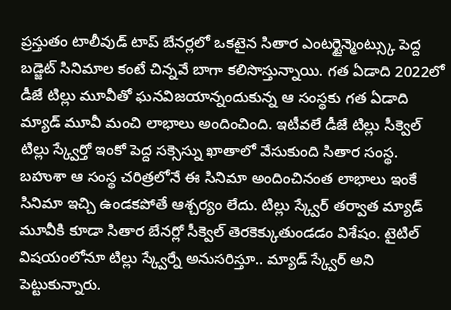ప్రస్తుతం టాలీవుడ్ టాప్ బేనర్లలో ఒకటైన సితార ఎంటర్టైన్మెంట్స్కు పెద్ద బడ్జెట్ సినిమాల కంటే చిన్నవే బాగా కలిసొస్తున్నాయి. గత ఏడాది 2022లో డీజే టిల్లు మూవీతో ఘనవిజయాన్నందుకున్న ఆ సంస్థకు గత ఏడాది మ్యాడ్ మూవీ మంచి లాభాలు అందించింది. ఇటీవలే డీజే టిల్లు సీక్వెల్ టిల్లు స్క్వేర్తో ఇంకో పెద్ద సక్సెస్ను ఖాతాలో వేసుకుంది సితార సంస్థ.
బహుశా ఆ సంస్థ చరిత్రలోనే ఈ సినిమా అందించినంత లాభాలు ఇంకే సినిమా ఇచ్చి ఉండకపోతే ఆశ్చర్యం లేదు. టిల్లు స్క్వేర్ తర్వాత మ్యాడ్ మూవీకి కూడా సితార బేనర్లో సీక్వెల్ తెరకెక్కుతుండడం విశేషం. టైటిల్ విషయంలోనూ టిల్లు స్క్వేర్నే అనుసరిస్తూ.. మ్యాడ్ స్క్వేర్ అని పెట్టుకున్నారు.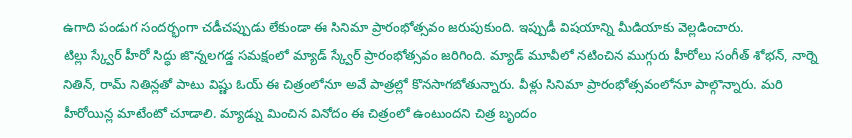ఉగాది పండుగ సందర్భంగా చడీచప్పుడు లేకుండా ఈ సినిమా ప్రారంభోత్సవం జరుపుకుంది. ఇప్పుడీ విషయాన్ని మీడియాకు వెల్లడించారు.
టిల్లు స్క్వేర్ హీరో సిద్ధు జొన్నలగడ్డ సమక్షంలో మ్యాడ్ స్క్వేర్ ప్రారంభోత్సవం జరిగింది. మ్యాడ్ మూవీలో నటించిన ముగ్గురు హీరోలు సంగీత్ శోభన్, నార్నె నితిన్, రామ్ నితిన్లతో పాటు విష్ణు ఓయ్ ఈ చిత్రంలోనూ అవే పాత్రల్లో కొనసాగబోతున్నారు. వీళ్లు సినిమా ప్రారంభోత్సవంలోనూ పాల్గొన్నారు. మరి హీరోయిన్ల మాటేంటో చూడాలి. మ్యాడ్ను మించిన వినోదం ఈ చిత్రంలో ఉంటుందని చిత్ర బృందం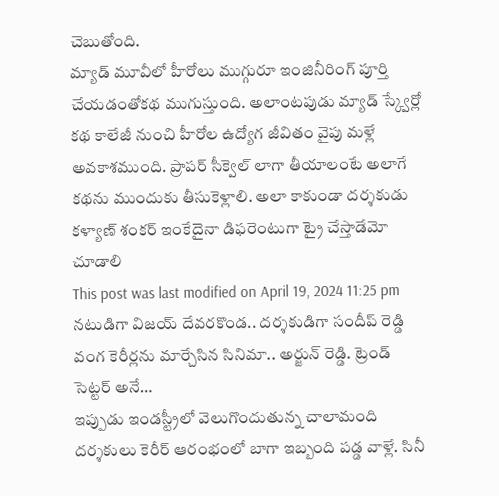చెబుతోంది.
మ్యాడ్ మూవీలో హీరోలు ముగ్గురూ ఇంజినీరింగ్ పూర్తి చేయడంతోకథ ముగుస్తుంది. అలాంటపుడు మ్యాడ్ స్క్వేర్లో కథ కాలేజీ నుంచి హీరోల ఉద్యోగ జీవితం వైపు మళ్లే అవకాశముంది. ప్రాపర్ సీక్వెల్ లాగా తీయాలంటే అలాగే కథను ముందుకు తీసుకెళ్లాలి. అలా కాకుండా దర్శకుడు కళ్యాణ్ శంకర్ ఇంకేదైనా డిఫరెంటుగా ట్రై చేస్తాడేమో చూడాలి
This post was last modified on April 19, 2024 11:25 pm
నటుడిగా విజయ్ దేవరకొండ.. దర్శకుడిగా సందీప్ రెడ్డి వంగ కెరీర్లను మార్చేసిన సినిమా.. అర్జున్ రెడ్డి. ట్రెండ్ సెట్టర్ అనే…
ఇప్పుడు ఇండస్ట్రీలో వెలుగొందుతున్న చాలామంది దర్శకులు కెరీర్ ఆరంభంలో బాగా ఇబ్బంది పడ్డ వాళ్లే. సినీ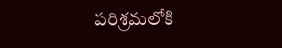పరిశ్రమలోకి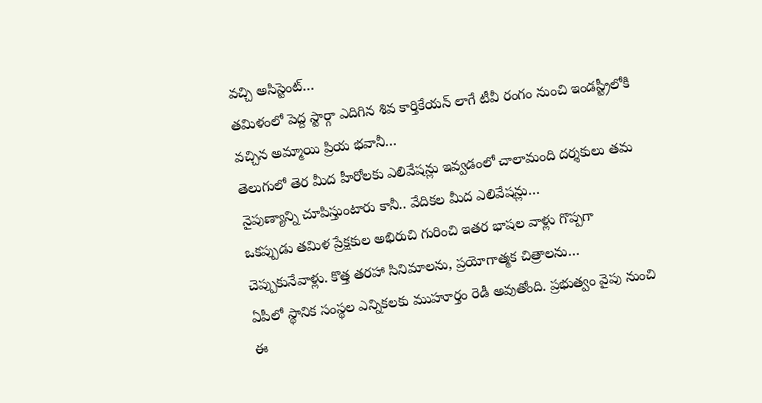వచ్చి అసిస్టెంట్…
తమిళంలో పెద్ద స్టార్గా ఎదిగిన శివ కార్తికేయన్ లాగే టీవీ రంగం నుంచి ఇండస్ట్రీలోకి వచ్చిన అమ్మాయి ప్రియ భవానీ…
తెలుగులో తెర మీద హీరోలకు ఎలివేషన్లు ఇవ్వడంలో చాలామంది దర్శకులు తమ నైపుణ్యాన్ని చూపిస్తుంటారు కానీ.. వేదికల మీద ఎలివేషన్లు…
ఒకప్పుడు తమిళ ప్రేక్షకుల అభిరుచి గురించి ఇతర భాషల వాళ్లు గొప్పగా చెప్పుకునేవాళ్లు. కొత్త తరహా సినిమాలను, ప్రయోగాత్మక చిత్రాలను…
ఏపీలో స్థానిక సంస్థల ఎన్నికలకు ముహూర్తం రెడీ అవుతోంది. ప్రభుత్వం వైపు నుంచి ఈ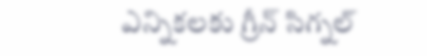ఎన్నికలకు గ్రీన్ సిగ్నల్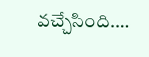వచ్చేసింది.…